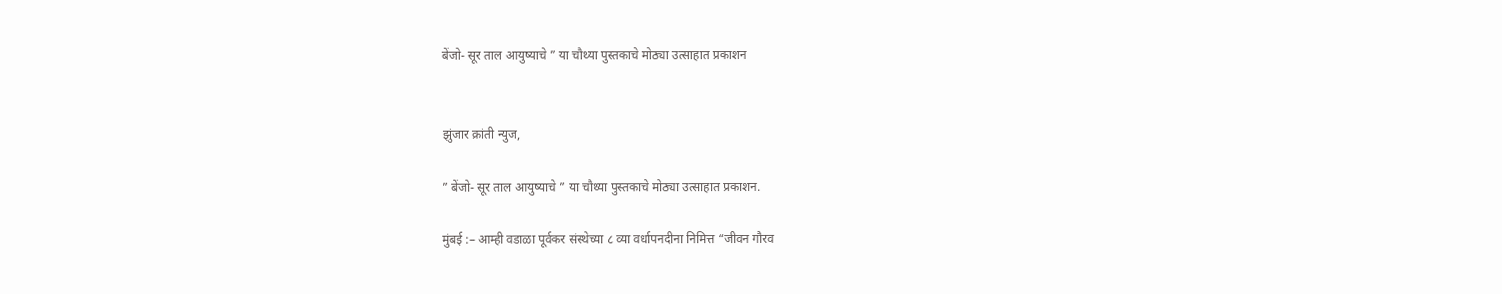बेंजो- सूर ताल आयुष्याचे ” या चौथ्या पुस्तकाचे मोठ्या उत्साहात प्रकाशन


झुंजार क्रांती न्युज,

” बेंजो- सूर ताल आयुष्याचे ” या चौथ्या पुस्तकाचे मोठ्या उत्साहात प्रकाशन.

मुंबई :– आम्ही वडाळा पूर्वकर संस्थेच्या ८ व्या वर्धापनदीना निमित्त “जीवन गौरव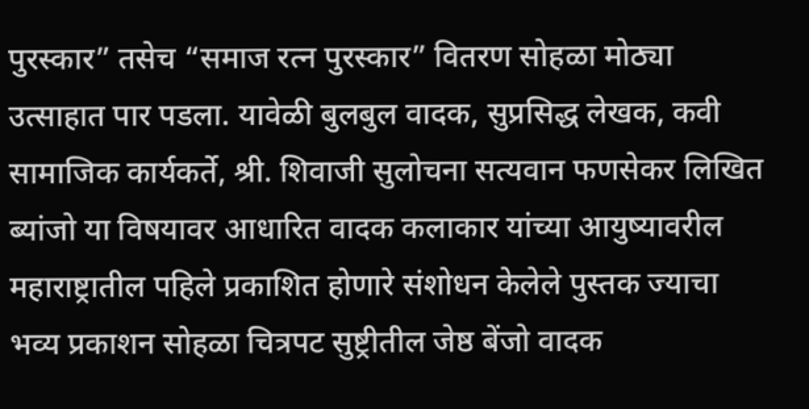पुरस्कार” तसेच “समाज रत्न पुरस्कार” वितरण सोहळा मोठ्या उत्साहात पार पडला. यावेळी बुलबुल वादक, सुप्रसिद्ध लेखक, कवी सामाजिक कार्यकर्ते, श्री. शिवाजी सुलोचना सत्यवान फणसेकर लिखित ब्यांजो या विषयावर आधारित वादक कलाकार यांच्या आयुष्यावरील महाराष्ट्रातील पहिले प्रकाशित होणारे संशोधन केलेले पुस्तक ज्याचा भव्य प्रकाशन सोहळा चित्रपट सुष्ट्रीतील जेष्ठ बेंजो वादक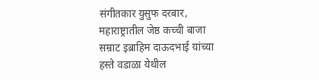संगीतकार युसुफ दरबार, महाराष्ट्रातील जेष्ठ कच्ची बाजा सम्राट इब्राहिम दाऊदभाई यांच्या हस्ते वडाळा येथील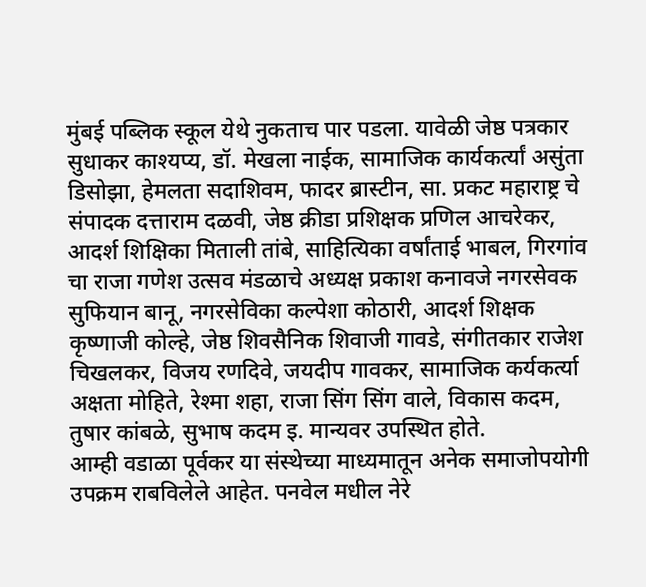मुंबई पब्लिक स्कूल येथे नुकताच पार पडला. यावेळी जेष्ठ पत्रकार सुधाकर काश्यप्य, डॉ. मेखला नाईक, सामाजिक कार्यकर्त्यां असुंता डिसोझा, हेमलता सदाशिवम, फादर ब्रास्टीन, सा. प्रकट महाराष्ट्र चे संपादक दत्ताराम दळवी, जेष्ठ क्रीडा प्रशिक्षक प्रणिल आचरेकर, आदर्श शिक्षिका मिताली तांबे, साहित्यिका वर्षांताई भाबल, गिरगांव चा राजा गणेश उत्सव मंडळाचे अध्यक्ष प्रकाश कनावजे नगरसेवक सुफियान बानू, नगरसेविका कल्पेशा कोठारी, आदर्श शिक्षक कृष्णाजी कोल्हे, जेष्ठ शिवसैनिक शिवाजी गावडे, संगीतकार राजेश चिखलकर, विजय रणदिवे, जयदीप गावकर, सामाजिक कर्यकर्त्या अक्षता मोहिते, रेश्मा शहा, राजा सिंग सिंग वाले, विकास कदम, तुषार कांबळे, सुभाष कदम इ. मान्यवर उपस्थित होते.
आम्ही वडाळा पूर्वकर या संस्थेच्या माध्यमातून अनेक समाजोपयोगी उपक्रम राबविलेले आहेत. पनवेल मधील नेरे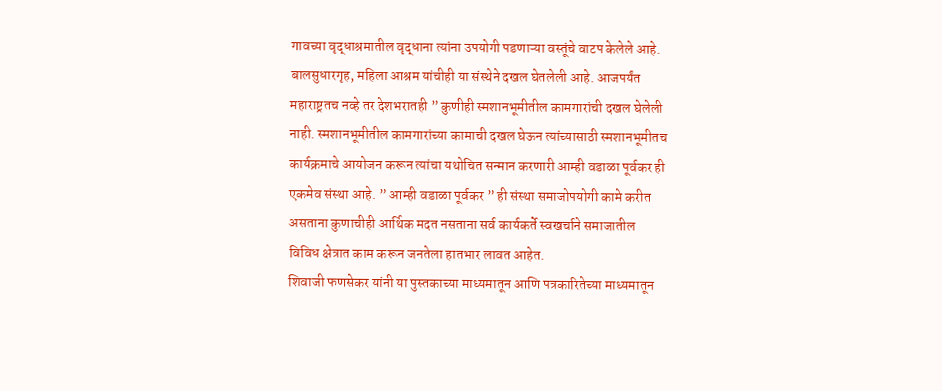गावच्या वृद्धाश्रमातील वृद्धाना त्यांना उपयोगी पडणाऱ्या वस्तूंचे वाटप केलेले आहे. बालसुधारगृह, महिला आश्रम यांचीही या संस्थेने दखल घेतलेली आहे. आजपर्यंत महाराष्ट्रतच नव्हे तर देशभरातही ” कुणीही स्मशानभूमीतील कामगारांची दखल घेलेली नाही. स्मशानभूमीतील कामगारांच्या कामाची दखल घेऊन त्यांच्यासाठी स्मशानभूमीतच कार्यक्रमाचे आयोजन करून त्यांचा यथोचित सन्मान करणारी आम्ही वडाळा पूर्वकर ही एकमेव संस्था आहे. ” आम्ही वडाळा पूर्वकर ” ही संस्था समाजोपयोगी कामे करीत असताना कुणाचीही आर्थिक मदत नसताना सर्व कार्यकर्ते स्वखर्चाने समाजातील विविध क्षेत्रात काम करून जनतेला हातभार लावत आहेत.
शिवाजी फणसेकर यांनी या पुस्तकाच्या माध्यमातून आणि पत्रकारितेच्या माध्यमातून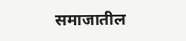समाजातील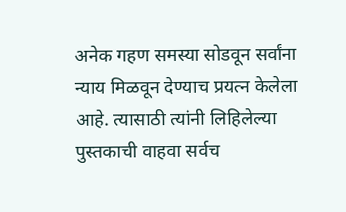अनेक गहण समस्या सोडवून सर्वांना न्याय मिळवून देण्याच प्रयत्न केलेला आहे. त्यासाठी त्यांनी लिहिलेल्या पुस्तकाची वाहवा सर्वच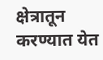क्षेत्रातून करण्यात येत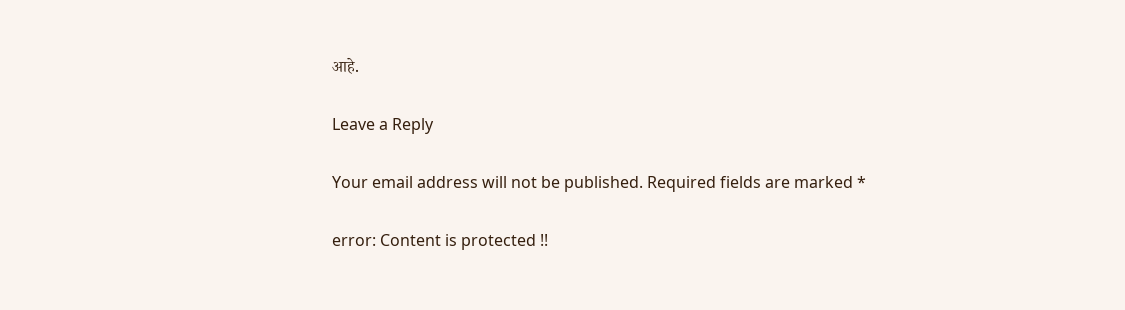आहे.

Leave a Reply

Your email address will not be published. Required fields are marked *

error: Content is protected !!